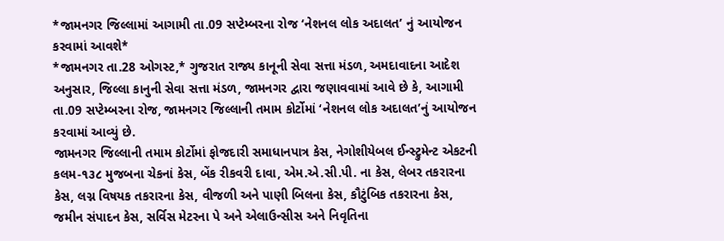*જામનગર જિલ્લામાં આગામી તા.09 સપ્ટેમ્બરના રોજ ‘નેશનલ લોક અદાલત’ નું આયોજન કરવામાં આવશે*
*જામનગર તા.28 ઓગસ્ટ,* ગુજરાત રાજ્ય કાનૂની સેવા સત્તા મંડળ, અમદાવાદના આદેશ અનુસાર, જિલ્લા કાનુની સેવા સત્તા મંડળ, જામનગર દ્વારા જણાવવામાં આવે છે કે, આગામી તા.09 સપ્ટેમ્બરના રોજ, જામનગર જિલ્લાની તમામ કોર્ટોમાં ‘નેશનલ લોક અદાલત’નું આયોજન કરવામાં આવ્યું છે.
જામનગર જિલ્લાની તમામ કોર્ટોમાં ફોજદારી સમાધાનપાત્ર કેસ, નેગોશીયેબલ ઈન્સ્ટ્રુમેન્ટ એકટની કલમ-૧૩૮ મુજબના ચેકનાં કેસ, બેંક રીકવરી દાવા, એમ.એ.સી.પી. ના કેસ, લેબર તકરારના કેસ, લગ્ન વિષયક તકરારના કેસ, વીજળી અને પાણી બિલના કેસ, કૌટુંબિક તકરારના કેસ, જમીન સંપાદન કેસ, સર્વિસ મેટરના પે અને એલાઉન્સીસ અને નિવૃતિના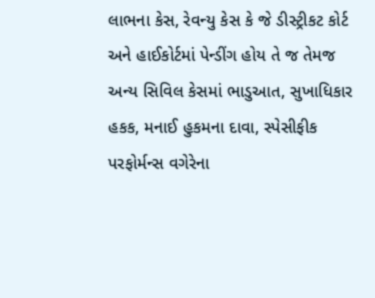લાભના કેસ, રેવન્યુ કેસ કે જે ડીસ્ટ્રીકટ કોર્ટ અને હાઈકોર્ટમાં પેન્ડીંગ હોય તે જ તેમજ અન્ય સિવિલ કેસમાં ભાડુઆત, સુખાધિકાર હકક, મનાઈ હુકમના દાવા, સ્પેસીફીક પરફોર્મન્સ વગેરેના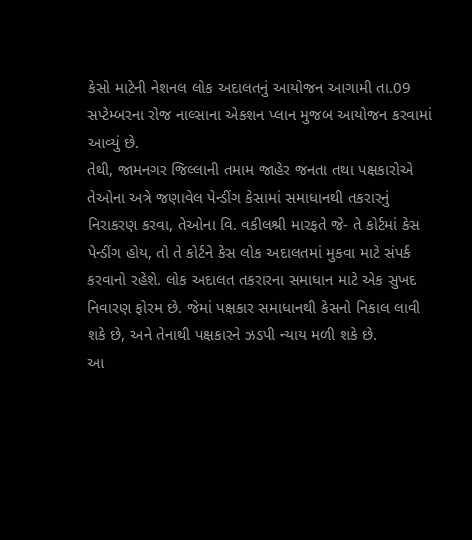કેસો માટેની નેશનલ લોક અદાલતનું આયોજન આગામી તા.09 સપ્ટેમ્બરના રોજ નાલ્સાના એકશન પ્લાન મુજબ આયોજન કરવામાં આવ્યું છે.
તેથી, જામનગર જિલ્લાની તમામ જાહેર જનતા તથા પક્ષકારોએ તેઓના અત્રે જણાવેલ પેન્ડીંગ કેસામાં સમાધાનથી તકરારનું નિરાકરણ કરવા, તેઓના વિ. વકીલશ્રી મારફતે જે- તે કોર્ટમાં કેસ પેન્ડીંગ હોય, તો તે કોર્ટને કેસ લોક અદાલતમાં મુકવા માટે સંપર્ક કરવાનો રહેશે. લોક અદાલત તકરારના સમાધાન માટે એક સુખદ નિવારણ ફોરમ છે. જેમાં પક્ષકાર સમાધાનથી કેસનો નિકાલ લાવી શકે છે, અને તેનાથી પક્ષકારને ઝડપી ન્યાય મળી શકે છે.
આ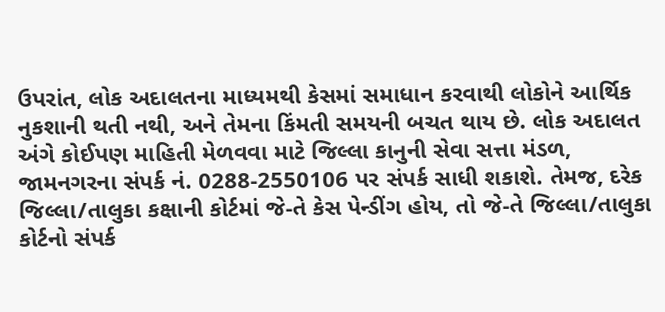ઉપરાંત, લોક અદાલતના માધ્યમથી કેસમાં સમાધાન કરવાથી લોકોને આર્થિક નુકશાની થતી નથી, અને તેમના કિંમતી સમયની બચત થાય છે. લોક અદાલત અંગે કોઈપણ માહિતી મેળવવા માટે જિલ્લા કાનુની સેવા સત્તા મંડળ, જામનગરના સંપર્ક નં. 0288-2550106 પર સંપર્ક સાધી શકાશે. તેમજ, દરેક જિલ્લા/તાલુકા કક્ષાની કોર્ટમાં જે-તે કેસ પેન્ડીંગ હોય, તો જે-તે જિલ્લા/તાલુકા કોર્ટનો સંપર્ક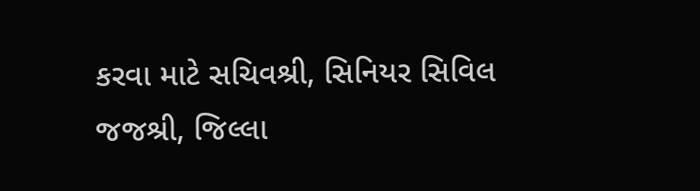કરવા માટે સચિવશ્રી, સિનિયર સિવિલ જજશ્રી, જિલ્લા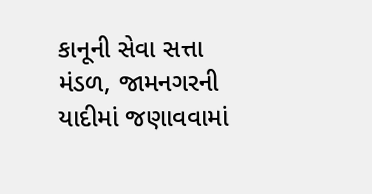કાનૂની સેવા સત્તા મંડળ, જામનગરની યાદીમાં જણાવવામાં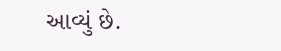આવ્યું છે.